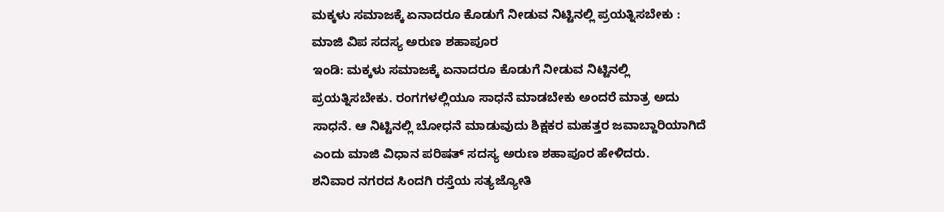ಮಕ್ಕಳು ಸಮಾಜಕ್ಕೆ ಏನಾದರೂ ಕೊಡುಗೆ ನೀಡುವ ನಿಟ್ಟಿನಲ್ಲಿ ಪ್ರಯತ್ನಿಸಬೇಕು : ಮಾಜಿ ವಿಪ ಸದಸ್ಯ ಅರುಣ ಶಹಾಪೂರ
ಇಂಡಿ: ಮಕ್ಕಳು ಸಮಾಜಕ್ಕೆ ಏನಾದರೂ ಕೊಡುಗೆ ನೀಡುವ ನಿಟ್ಟಿನಲ್ಲಿ ಪ್ರಯತ್ನಿಸಬೇಕು. ರಂಗಗಳಲ್ಲಿಯೂ ಸಾಧನೆ ಮಾಡಬೇಕು ಅಂದರೆ ಮಾತ್ರ ಅದು ಸಾಧನೆ. ಆ ನಿಟ್ಟಿನಲ್ಲಿ ಬೋಧನೆ ಮಾಡುವುದು ಶಿಕ್ಷಕರ ಮಹತ್ತರ ಜವಾಬ್ದಾರಿಯಾಗಿದೆ ಎಂದು ಮಾಜಿ ವಿಧಾನ ಪರಿಷತ್ ಸದಸ್ಯ ಅರುಣ ಶಹಾಪೂರ ಹೇಳಿದರು.
ಶನಿವಾರ ನಗರದ ಸಿಂದಗಿ ರಸ್ತೆಯ ಸತ್ಯಜ್ಯೋತಿ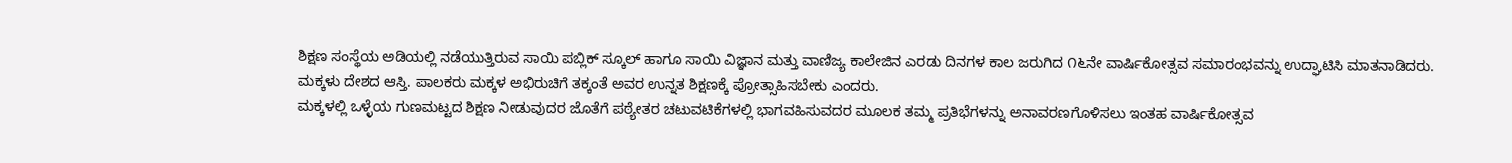ಶಿಕ್ಷಣ ಸಂಸ್ಥೆಯ ಅಡಿಯಲ್ಲಿ ನಡೆಯುತ್ತಿರುವ ಸಾಯಿ ಪಬ್ಲಿಕ್ ಸ್ಕೂಲ್ ಹಾಗೂ ಸಾಯಿ ವಿಜ್ಞಾನ ಮತ್ತು ವಾಣಿಜ್ಯ ಕಾಲೇಜಿನ ಎರಡು ದಿನಗಳ ಕಾಲ ಜರುಗಿದ ೧೬ನೇ ವಾರ್ಷಿಕೋತ್ಸವ ಸಮಾರಂಭವನ್ನು ಉದ್ಘಾಟಿಸಿ ಮಾತನಾಡಿದರು.
ಮಕ್ಕಳು ದೇಶದ ಆಸ್ತಿ. ಪಾಲಕರು ಮಕ್ಕಳ ಅಭಿರುಚಿಗೆ ತಕ್ಕಂತೆ ಅವರ ಉನ್ನತ ಶಿಕ್ಷಣಕ್ಕೆ ಪ್ರೋತ್ಸಾಹಿಸಬೇಕು ಎಂದರು.
ಮಕ್ಕಳಲ್ಲಿ ಒಳ್ಳೆಯ ಗುಣಮಟ್ಟದ ಶಿಕ್ಷಣ ನೀಡುವುದರ ಜೊತೆಗೆ ಪಠ್ಯೇತರ ಚಟುವಟಿಕೆಗಳಲ್ಲಿ ಭಾಗವಹಿಸುವದರ ಮೂಲಕ ತಮ್ಮ ಪ್ರತಿಭೆಗಳನ್ನು ಅನಾವರಣಗೊಳಿಸಲು ಇಂತಹ ವಾರ್ಷಿಕೋತ್ಸವ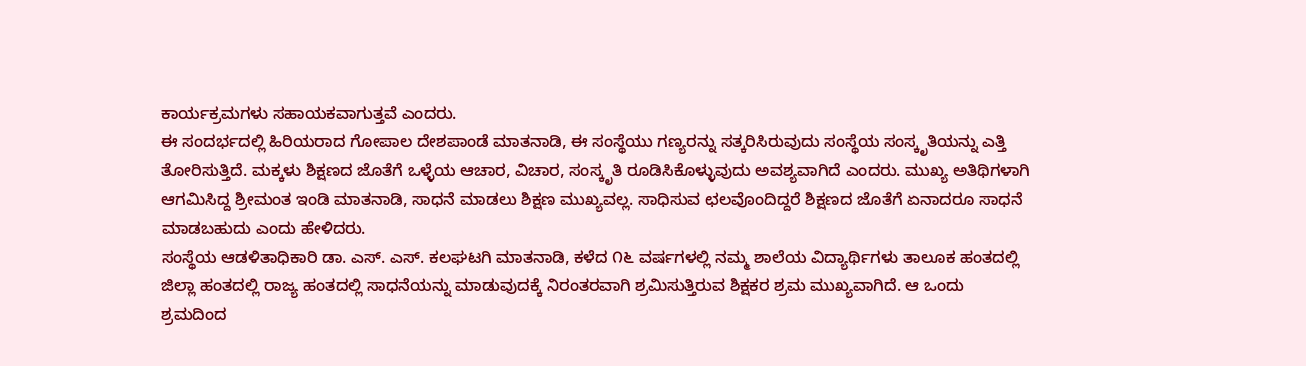ಕಾರ್ಯಕ್ರಮಗಳು ಸಹಾಯಕವಾಗುತ್ತವೆ ಎಂದರು.
ಈ ಸಂದರ್ಭದಲ್ಲಿ ಹಿರಿಯರಾದ ಗೋಪಾಲ ದೇಶಪಾಂಡೆ ಮಾತನಾಡಿ, ಈ ಸಂಸ್ಥೆಯು ಗಣ್ಯರನ್ನು ಸತ್ಕರಿಸಿರುವುದು ಸಂಸ್ಥೆಯ ಸಂಸ್ಕೃತಿಯನ್ನು ಎತ್ತಿ ತೋರಿಸುತ್ತಿದೆ. ಮಕ್ಕಳು ಶಿಕ್ಷಣದ ಜೊತೆಗೆ ಒಳ್ಳೆಯ ಆಚಾರ, ವಿಚಾರ, ಸಂಸ್ಕೃತಿ ರೂಡಿಸಿಕೊಳ್ಳುವುದು ಅವಶ್ಯವಾಗಿದೆ ಎಂದರು. ಮುಖ್ಯ ಅತಿಥಿಗಳಾಗಿ ಆಗಮಿಸಿದ್ದ ಶ್ರೀಮಂತ ಇಂಡಿ ಮಾತನಾಡಿ, ಸಾಧನೆ ಮಾಡಲು ಶಿಕ್ಷಣ ಮುಖ್ಯವಲ್ಲ. ಸಾಧಿಸುವ ಛಲವೊಂದಿದ್ದರೆ ಶಿಕ್ಷಣದ ಜೊತೆಗೆ ಏನಾದರೂ ಸಾಧನೆ ಮಾಡಬಹುದು ಎಂದು ಹೇಳಿದರು.
ಸಂಸ್ಥೆಯ ಆಡಳಿತಾಧಿಕಾರಿ ಡಾ. ಎಸ್. ಎಸ್. ಕಲಘಟಗಿ ಮಾತನಾಡಿ, ಕಳೆದ ೧೬ ವರ್ಷಗಳಲ್ಲಿ ನಮ್ಮ ಶಾಲೆಯ ವಿದ್ಯಾರ್ಥಿಗಳು ತಾಲೂಕ ಹಂತದಲ್ಲಿ ಜಿಲ್ಲಾ ಹಂತದಲ್ಲಿ ರಾಜ್ಯ ಹಂತದಲ್ಲಿ ಸಾಧನೆಯನ್ನು ಮಾಡುವುದಕ್ಕೆ ನಿರಂತರವಾಗಿ ಶ್ರಮಿಸುತ್ತಿರುವ ಶಿಕ್ಷಕರ ಶ್ರಮ ಮುಖ್ಯವಾಗಿದೆ. ಆ ಒಂದು ಶ್ರಮದಿಂದ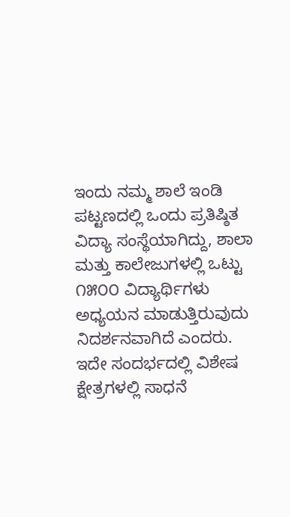ಇಂದು ನಮ್ಮ ಶಾಲೆ ಇಂಡಿ ಪಟ್ಟಣದಲ್ಲಿ ಒಂದು ಪ್ರತಿಷ್ಠಿತ ವಿದ್ಯಾ ಸಂಸ್ಥೆಯಾಗಿದ್ದು, ಶಾಲಾ ಮತ್ತು ಕಾಲೇಜುಗಳಲ್ಲಿ ಒಟ್ಟು ೧೫೦೦ ವಿದ್ಯಾರ್ಥಿಗಳು ಅಧ್ಯಯನ ಮಾಡುತ್ತಿರುವುದು ನಿದರ್ಶನವಾಗಿದೆ ಎಂದರು.
ಇದೇ ಸಂದರ್ಭದಲ್ಲಿ ವಿಶೇಷ ಕ್ಷೇತ್ರಗಳಲ್ಲಿ ಸಾಧನೆ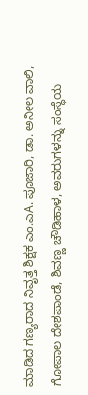ಮಾಡಿದ ಗಣ್ಯರಾದ ನಿವೃತ್ತ ಶಿಕ್ಷಕ ಎಂ.ಎA. ಪೂಜಾರಿ, ಡಾ. ಅನೀಲ ವಾಲಿ, ಗೋಪಾಲ ದೇಶಪಾಂಡೆ, ಶಿವಣ್ಣ ಚೌಡಿಹಾಳ, ಅವರುಗಳನ್ನು ಸಂಸ್ಥೆಯ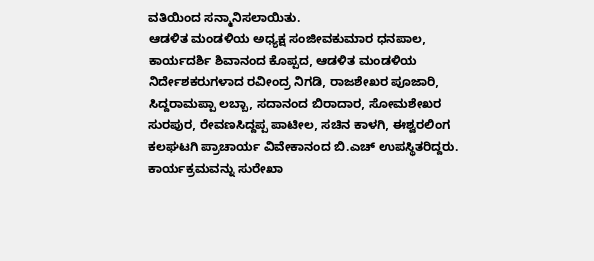ವತಿಯಿಂದ ಸನ್ಮಾನಿಸಲಾಯಿತು.
ಆಡಳಿತ ಮಂಡಳಿಯ ಅಧ್ಯಕ್ಷ ಸಂಜೀವಕುಮಾರ ಧನಪಾಲ, ಕಾರ್ಯದರ್ಶಿ ಶಿವಾನಂದ ಕೊಪ್ಪದ, ಆಡಳಿತ ಮಂಡಳಿಯ ನಿರ್ದೇಶಕರುಗಳಾದ ರವೀಂದ್ರ ನಿಗಡಿ, ರಾಜಶೇಖರ ಪೂಜಾರಿ, ಸಿದ್ದರಾಮಪ್ಪಾ ಲಬ್ಬಾ, ಸದಾನಂದ ಬಿರಾದಾರ, ಸೋಮಶೇಖರ ಸುರಪುರ, ರೇವಣಸಿದ್ದಪ್ಪ ಪಾಟೀಲ, ಸಚಿನ ಕಾಳಗಿ, ಈಶ್ವರಲಿಂಗ ಕಲಘಟಗಿ ಪ್ರಾಚಾರ್ಯ ವಿವೇಕಾನಂದ ಬಿ.ಎಚ್ ಉಪಸ್ಥಿತರಿದ್ದರು.
ಕಾರ್ಯಕ್ರಮವನ್ನು ಸುರೇಖಾ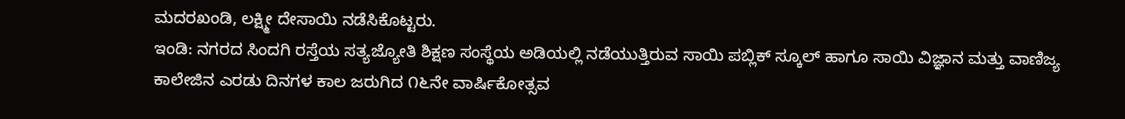ಮದರಖಂಡಿ, ಲಕ್ಷ್ಮೀ ದೇಸಾಯಿ ನಡೆಸಿಕೊಟ್ಟರು.
ಇಂಡಿ: ನಗರದ ಸಿಂದಗಿ ರಸ್ತೆಯ ಸತ್ಯಜ್ಯೋತಿ ಶಿಕ್ಷಣ ಸಂಸ್ಥೆಯ ಅಡಿಯಲ್ಲಿ ನಡೆಯುತ್ತಿರುವ ಸಾಯಿ ಪಬ್ಲಿಕ್ ಸ್ಕೂಲ್ ಹಾಗೂ ಸಾಯಿ ವಿಜ್ಞಾನ ಮತ್ತು ವಾಣಿಜ್ಯ ಕಾಲೇಜಿನ ಎರಡು ದಿನಗಳ ಕಾಲ ಜರುಗಿದ ೧೬ನೇ ವಾರ್ಷಿಕೋತ್ಸವ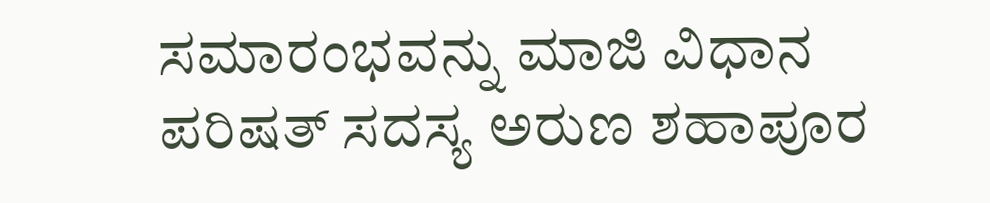ಸಮಾರಂಭವನ್ನು ಮಾಜಿ ವಿಧಾನ ಪರಿಷತ್ ಸದಸ್ಯ ಅರುಣ ಶಹಾಪೂರ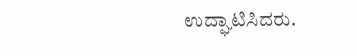ಉದ್ಘಾಟಿಸಿದರು.